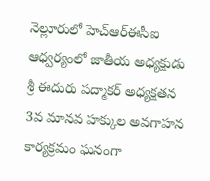నెల్లూరులో హెచ్ఆర్ఈసీఐ ఆధ్వర్యంలో జాతీయ అధ్యక్షుడు శ్రీ ఈదురు పద్మాకర్ అధ్యక్షతన 3వ మానవ హక్కుల అవగాహన కార్యక్రమం ఘనంగా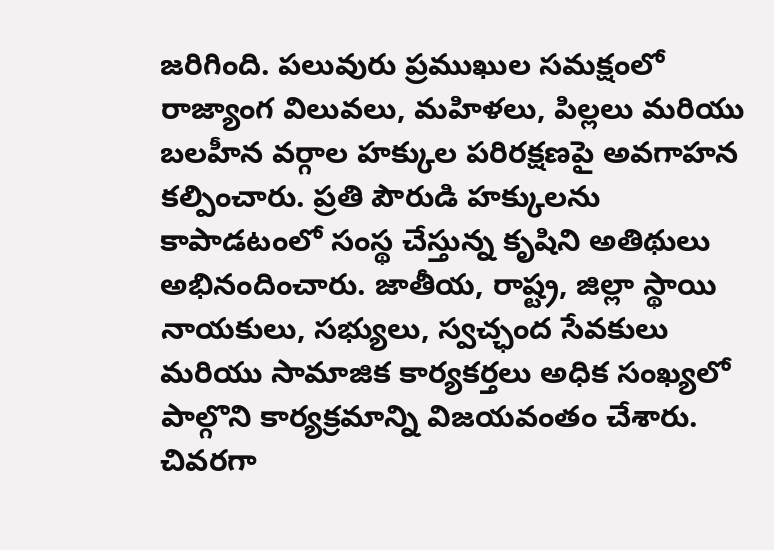జరిగింది. పలువురు ప్రముఖుల సమక్షంలో రాజ్యాంగ విలువలు, మహిళలు, పిల్లలు మరియు బలహీన వర్గాల హక్కుల పరిరక్షణపై అవగాహన కల్పించారు. ప్రతి పౌరుడి హక్కులను కాపాడటంలో సంస్థ చేస్తున్న కృషిని అతిథులు అభినందించారు. జాతీయ, రాష్ట్ర, జిల్లా స్థాయి నాయకులు, సభ్యులు, స్వచ్ఛంద సేవకులు మరియు సామాజిక కార్యకర్తలు అధిక సంఖ్యలో పాల్గొని కార్యక్రమాన్ని విజయవంతం చేశారు. చివరగా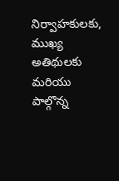నిర్వాహకులకు, ముఖ్య అతిథులకు మరియు పాల్గొన్న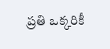ప్రతి ఒక్కరికీ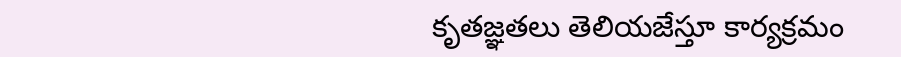కృతజ్ఞతలు తెలియజేస్తూ కార్యక్రమం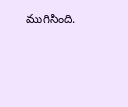ముగిసింది.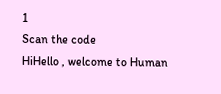1
Scan the code
HiHello , welcome to Human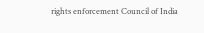rights enforcement Council of India